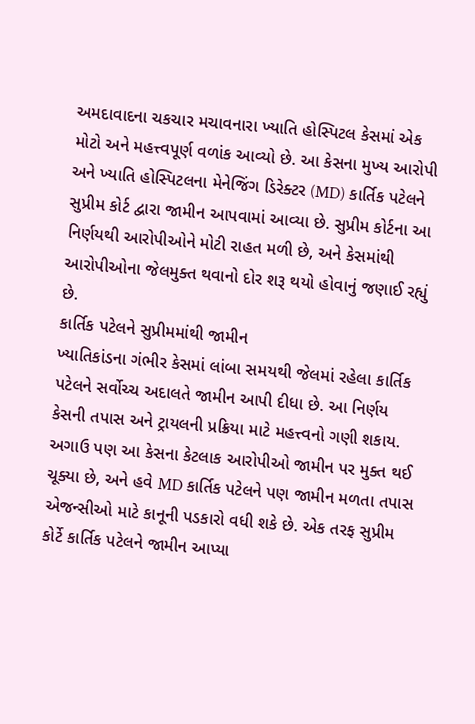અમદાવાદના ચકચાર મચાવનારા ખ્યાતિ હોસ્પિટલ કેસમાં એક મોટો અને મહત્ત્વપૂર્ણ વળાંક આવ્યો છે. આ કેસના મુખ્ય આરોપી અને ખ્યાતિ હોસ્પિટલના મેનેજિંગ ડિરેક્ટર (MD) કાર્તિક પટેલને સુપ્રીમ કોર્ટ દ્વારા જામીન આપવામાં આવ્યા છે. સુપ્રીમ કોર્ટના આ નિર્ણયથી આરોપીઓને મોટી રાહત મળી છે, અને કેસમાંથી આરોપીઓના જેલમુક્ત થવાનો દોર શરૂ થયો હોવાનું જણાઈ રહ્યું છે.
કાર્તિક પટેલને સુપ્રીમમાંથી જામીન
ખ્યાતિકાંડના ગંભીર કેસમાં લાંબા સમયથી જેલમાં રહેલા કાર્તિક પટેલને સર્વોચ્ચ અદાલતે જામીન આપી દીધા છે. આ નિર્ણય કેસની તપાસ અને ટ્રાયલની પ્રક્રિયા માટે મહત્ત્વનો ગણી શકાય. અગાઉ પણ આ કેસના કેટલાક આરોપીઓ જામીન પર મુક્ત થઈ ચૂક્યા છે, અને હવે MD કાર્તિક પટેલને પણ જામીન મળતા તપાસ એજન્સીઓ માટે કાનૂની પડકારો વધી શકે છે. એક તરફ સુપ્રીમ કોર્ટે કાર્તિક પટેલને જામીન આપ્યા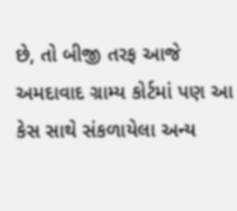છે, તો બીજી તરફ આજે અમદાવાદ ગ્રામ્ય કોર્ટમાં પણ આ કેસ સાથે સંકળાયેલા અન્ય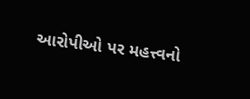આરોપીઓ પર મહત્ત્વનો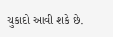ચુકાદો આવી શકે છે.